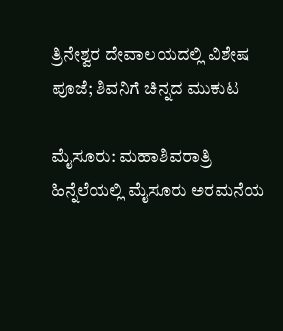ತ್ರಿನೇಶ್ವರ ದೇವಾಲಯದಲ್ಲಿ ವಿಶೇಷ ಪೂಜೆ; ಶಿವನಿಗೆ ಚಿನ್ನದ ಮುಕುಟ

ಮೈಸೂರು: ಮಹಾಶಿವರಾತ್ರಿ ಹಿನ್ನೆಲೆಯಲ್ಲಿ ಮೈಸೂರು ಅರಮನೆಯ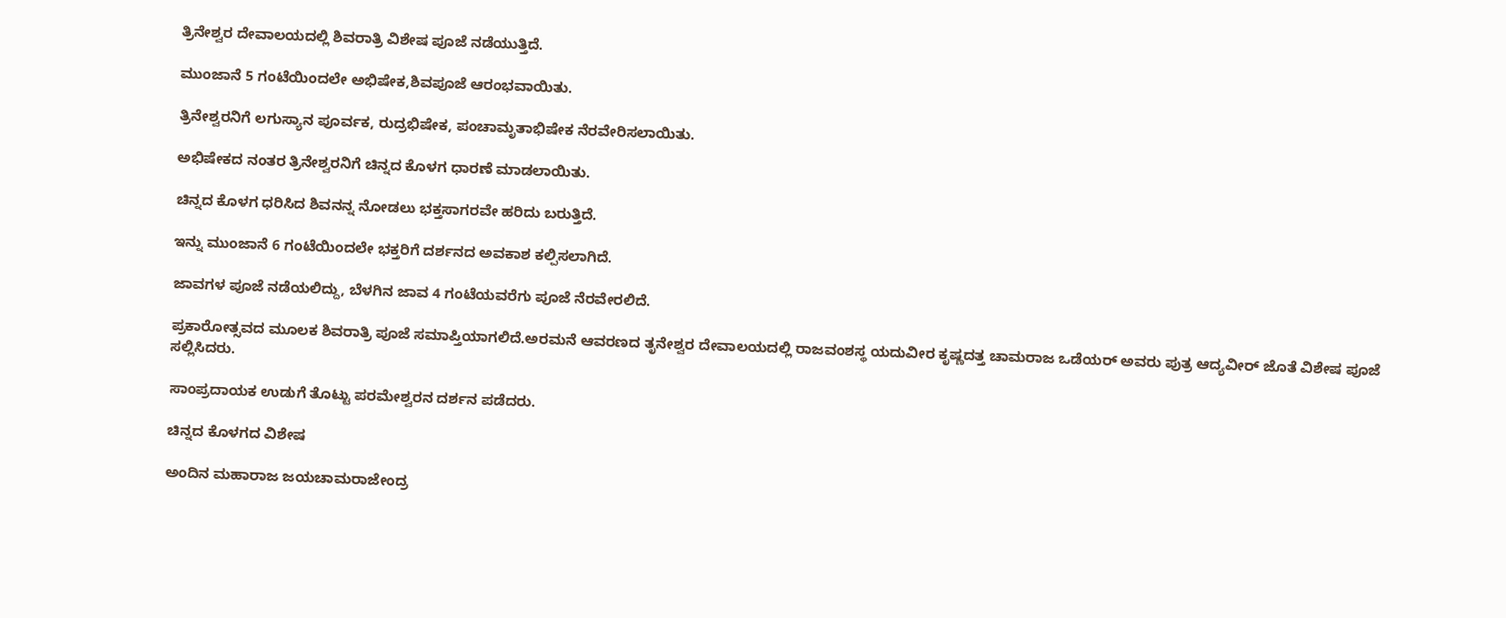ತ್ರಿನೇಶ್ವರ ದೇವಾಲಯದಲ್ಲಿ ಶಿವರಾತ್ರಿ ವಿಶೇಷ ಪೂಜೆ ನಡೆಯುತ್ತಿದೆ.

ಮುಂಜಾನೆ 5 ಗಂಟೆಯಿಂದಲೇ ಅಭಿಷೇಕ,ಶಿವಪೂಜೆ ಆರಂಭವಾಯಿತು.

ತ್ರಿನೇಶ್ವರನಿಗೆ ಲಗುಸ್ಯಾನ ಪೂರ್ವಕ, ರುದ್ರಭಿಷೇಕ, ಪಂಚಾಮೃತಾಭಿಷೇಕ ನೆರವೇರಿಸಲಾಯಿತು.

ಅಭಿಷೇಕದ ನಂತರ ತ್ರಿನೇಶ್ವರನಿಗೆ ಚಿನ್ನದ ಕೊಳಗ ಧಾರಣೆ ಮಾಡಲಾಯಿತು.

ಚಿನ್ನದ ಕೊಳಗ ಧರಿಸಿದ ಶಿವನನ್ನ ನೋಡಲು ಭಕ್ತಸಾಗರವೇ ಹರಿದು ಬರುತ್ತಿದೆ.

ಇನ್ನು ಮುಂಜಾನೆ 6 ಗಂಟೆಯಿಂದಲೇ ಭಕ್ತರಿಗೆ ದರ್ಶನದ ಅವಕಾಶ ಕಲ್ಪಿಸಲಾಗಿದೆ.

ಜಾವಗಳ ಪೂಜೆ ನಡೆಯಲಿದ್ದು, ಬೆಳಗಿನ ಜಾವ 4 ಗಂಟೆಯವರೆಗು ಪೂಜೆ ನೆರವೇರಲಿದೆ.

ಪ್ರಕಾರೋತ್ಸವದ ಮೂಲಕ ಶಿವರಾತ್ರಿ ಪೂಜೆ ಸಮಾಪ್ತಿಯಾಗಲಿದೆ.ಅರಮನೆ ಆವರಣದ ತೃನೇಶ್ವರ ದೇವಾಲಯದಲ್ಲಿ ರಾಜವಂಶಸ್ಥ ಯದುವೀರ ಕೃಷ್ಣದತ್ತ ಚಾಮರಾಜ ಒಡೆಯರ್ ಅವರು ಪುತ್ರ ಆದ್ಯವೀರ್ ಜೊತೆ ವಿಶೇಷ ಪೂಜೆ ಸಲ್ಲಿಸಿದರು.

ಸಾಂಪ್ರದಾಯಕ ಉಡುಗೆ ತೊಟ್ಟು ಪರಮೇಶ್ವರನ ದರ್ಶನ ಪಡೆದರು.

ಚಿನ್ನದ ಕೊಳಗದ ವಿಶೇಷ

ಅಂದಿನ ಮಹಾರಾಜ ಜಯಚಾಮರಾಜೇಂದ್ರ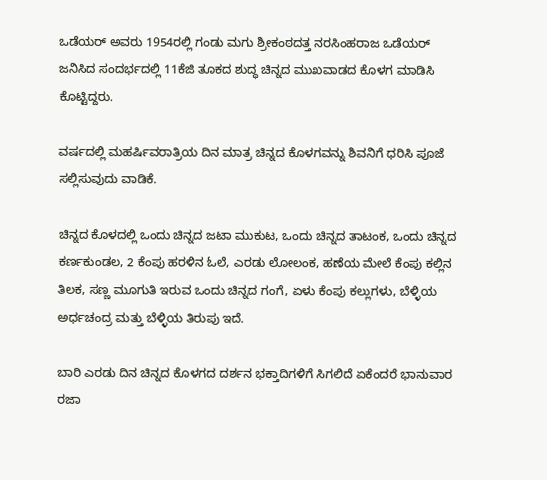ಒಡೆಯರ್ ಅವರು 1954ರಲ್ಲಿ ಗಂಡು ಮಗು ಶ್ರೀಕಂಠದತ್ತ ನರಸಿಂಹರಾಜ ಒಡೆಯರ್ ಜನಿಸಿದ ಸಂದರ್ಭದಲ್ಲಿ 11ಕೆಜಿ ತೂಕದ ಶುದ್ಧ ಚಿನ್ನದ ಮುಖವಾಡದ ಕೊಳಗ ಮಾಡಿಸಿ ಕೊಟ್ಟಿದ್ದರು.

ವರ್ಷದಲ್ಲಿ ಮಹರ್ಷಿವರಾತ್ರಿಯ ದಿನ ಮಾತ್ರ ಚಿನ್ನದ ಕೊಳಗವನ್ನು ಶಿವನಿಗೆ ಧರಿಸಿ ಪೂಜೆ ಸಲ್ಲಿಸುವುದು ವಾಡಿಕೆ.

ಚಿನ್ನದ ಕೊಳದಲ್ಲಿ ಒಂದು ಚಿನ್ನದ ಜಟಾ ಮುಕುಟ, ಒಂದು ಚಿನ್ನದ ತಾಟಂಕ, ಒಂದು ಚಿನ್ನದ ಕರ್ಣಕುಂಡಲ, 2 ಕೆಂಪು ಹರಳಿನ ಓಲೆ, ಎರಡು ಲೋಲಂಕ, ಹಣೆಯ ಮೇಲೆ ಕೆಂಪು ಕಲ್ಲಿನ ತಿಲಕ, ಸಣ್ಣ ಮೂಗುತಿ ಇರುವ ಒಂದು ಚಿನ್ನದ ಗಂಗೆ, ಏಳು ಕೆಂಪು ಕಲ್ಲುಗಳು, ಬೆಳ್ಳಿಯ ಅರ್ಧಚಂದ್ರ ಮತ್ತು ಬೆಳ್ಳಿಯ ತಿರುಪು ಇದೆ.

ಬಾರಿ ಎರಡು ದಿನ ಚಿನ್ನದ ಕೊಳಗದ ದರ್ಶನ ಭಕ್ತಾದಿಗಳಿಗೆ ಸಿಗಲಿದೆ ಏಕೆಂದರೆ ಭಾನುವಾರ ರಜಾ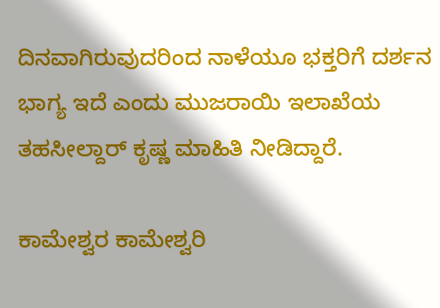ದಿನವಾಗಿರುವುದರಿಂದ ನಾಳೆಯೂ ಭಕ್ತರಿಗೆ ದರ್ಶನ ಭಾಗ್ಯ ಇದೆ ಎಂದು ಮುಜರಾಯಿ ಇಲಾಖೆಯ ತಹಸೀಲ್ದಾರ್ ಕೃಷ್ಣ ಮಾಹಿತಿ ನೀಡಿದ್ದಾರೆ.

ಕಾಮೇಶ್ವರ ಕಾಮೇಶ್ವರಿ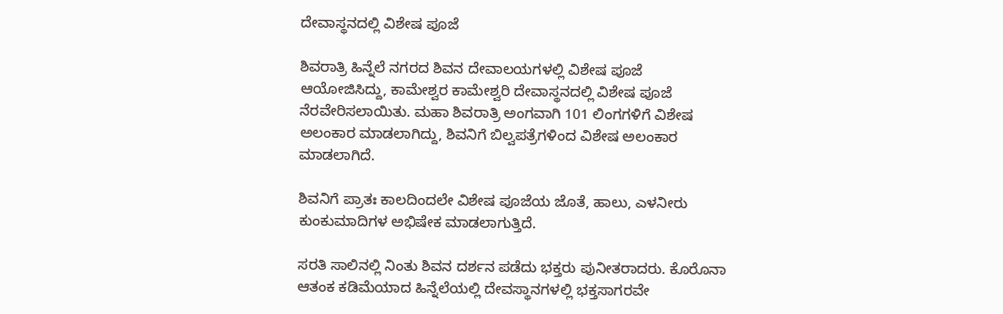ದೇವಾಸ್ಥನದಲ್ಲಿ ವಿಶೇಷ ಪೂಜೆ

ಶಿವರಾತ್ರಿ ಹಿನ್ನೆಲೆ ನಗರದ ಶಿವನ ದೇವಾಲಯಗಳಲ್ಲಿ ವಿಶೇಷ ಪೂಜೆ ಆಯೋಜಿಸಿದ್ದು, ಕಾಮೇಶ್ವರ ಕಾಮೇಶ್ವರಿ ದೇವಾಸ್ಥನದಲ್ಲಿ ವಿಶೇಷ ಪೂಜೆ ನೆರವೇರಿಸಲಾಯಿತು. ಮಹಾ ಶಿವರಾತ್ರಿ ಅಂಗವಾಗಿ 101 ಲಿಂಗಗಳಿಗೆ ವಿಶೇಷ ಅಲಂಕಾರ ಮಾಡಲಾಗಿದ್ದು, ಶಿವನಿಗೆ ಬಿಲ್ವಪತ್ರೆಗಳಿಂದ ವಿಶೇಷ ಅಲಂಕಾರ ಮಾಡಲಾಗಿದೆ.

ಶಿವನಿಗೆ ಪ್ರಾತಃ ಕಾಲದಿಂದಲೇ ವಿಶೇಷ ಪೂಜೆಯ ಜೊತೆ, ಹಾಲು, ಎಳನೀರು ಕುಂಕುಮಾದಿಗಳ ಅಭಿಷೇಕ ಮಾಡಲಾಗುತ್ತಿದೆ.

ಸರತಿ ಸಾಲಿನಲ್ಲಿ ನಿಂತು ಶಿವನ ದರ್ಶನ ಪಡೆದು ಭಕ್ತರು ಪುನೀತರಾದರು. ಕೊರೊನಾ ಆತಂಕ ಕಡಿಮೆಯಾದ ಹಿನ್ನೆಲೆಯಲ್ಲಿ ದೇವಸ್ಥಾನಗಳಲ್ಲಿ ಭಕ್ತಸಾಗರವೇ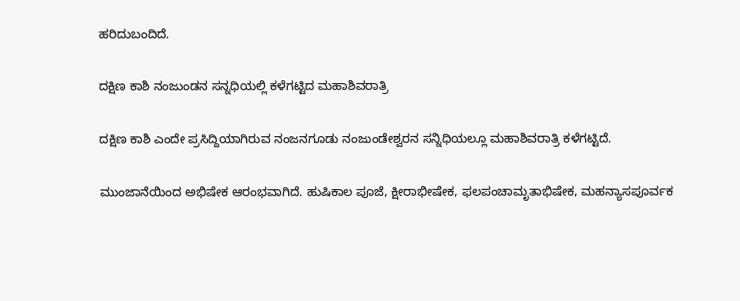ಹರಿದುಬಂದಿದೆ.

ದಕ್ಷಿಣ ಕಾಶಿ ನಂಜುಂಡನ ಸನ್ನಧಿಯಲ್ಲಿ ಕಳೆಗಟ್ಟಿದ ಮಹಾಶಿವರಾತ್ರಿ

ದಕ್ಷಿಣ ಕಾಶಿ ಎಂದೇ ಪ್ರಸಿದ್ದಿಯಾಗಿರುವ ನಂಜನಗೂಡು ನಂಜುಂಡೇಶ್ವರನ ಸನ್ನಿಧಿಯಲ್ಲೂ ಮಹಾಶಿವರಾತ್ರಿ ಕಳೆಗಟ್ಟಿದೆ.

ಮುಂಜಾನೆಯಿಂದ ಅಭಿಷೇಕ ಆರಂಭವಾಗಿದೆ. ಹುಷಿಕಾಲ ಪೂಜೆ, ಕ್ಷೀರಾಭೀಷೇಕ, ಫಲಪಂಚಾಮೃತಾಭಿಷೇಕ, ಮಹನ್ಯಾಸಪೂರ್ವಕ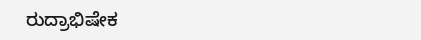ರುದ್ರಾಭಿಷೇಕ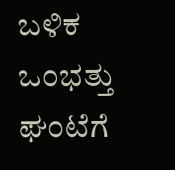ಬಳಿಕ ಒಂಭತ್ತು ಘಂಟೆಗೆ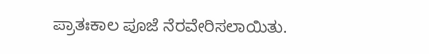ಪ್ರಾತಃಕಾಲ ಪೂಜೆ ನೆರವೇರಿಸಲಾಯಿತು.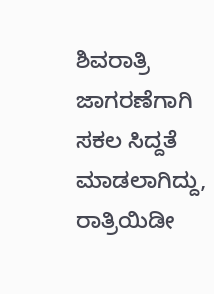ಶಿವರಾತ್ರಿ ಜಾಗರಣೆಗಾಗಿ ಸಕಲ ಸಿದ್ದತೆ ಮಾಡಲಾಗಿದ್ದು, ರಾತ್ರಿಯಿಡೀ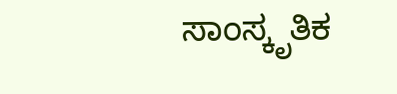ಸಾಂಸ್ಕೃತಿಕ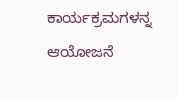ಕಾರ್ಯಕ್ರಮಗಳನ್ನ ಆಯೋಜನೆ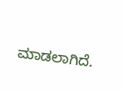ಮಾಡಲಾಗಿದೆ.